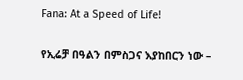Fana: At a Speed of Life!

የኢሬቻ በዓልን በምስጋና እያከበርን ነው –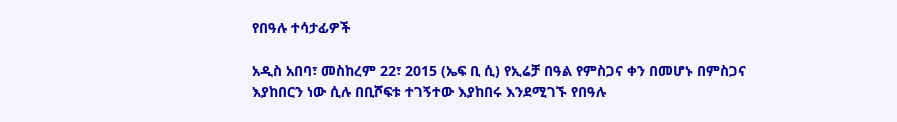የበዓሉ ተሳታፊዎች

አዲስ አበባ፣ መስከረም 22፣ 2015 (ኤፍ ቢ ሲ) የኢሬቻ በዓል የምስጋና ቀን በመሆኑ በምስጋና እያከበርን ነው ሲሉ በቢሾፍቱ ተገኝተው እያከበሩ እንደሚገኙ የበዓሉ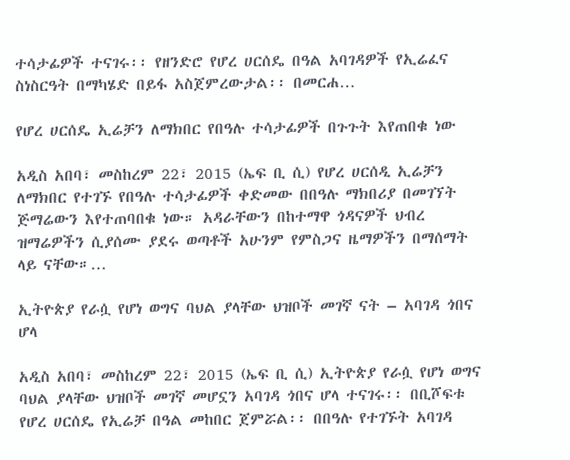ተሳታፊዎች ተናገሩ፡፡ የዘንድሮ የሆረ ሀርሰዴ በዓል አባገዳዎች የኢሬፈና ስነስርዓት በማካሄድ በይፋ አስጀምረውታል፡፡ በመርሐ…

የሆረ ሀርሰዴ ኢሬቻን ለማክበር የበዓሉ ተሳታፊዎች በጉጉት እየጠበቁ ነው

አዲስ አበባ፣ መስከረም 22፣ 2015 (ኤፍ ቢ ሲ) የሆረ ሀርሰዲ ኢሬቻን ለማክበር የተገኙ የበዓሉ ተሳታፊዎች ቀድመው በበዓሉ ማክበሪያ በመገኘት ጅማሬውን እየተጠባበቁ ነው። አዳራቸውን በከተማዋ ጎዳናዎች ህብረ ዝማሬዎችን ሲያሰሙ ያደሩ ወጣቶች አሁንም የምስጋና ዜማዎችን በማሰማት ላይ ናቸው።…

ኢትዮጵያ የራሷ የሆነ ወግና ባህል ያላቸው ህዝቦች መገኛ ናት – አባገዳ ጎበና ሆላ

አዲስ አበባ፣ መስከረም 22፣ 2015 (ኤፍ ቢ ሲ) ኢትዮጵያ የራሷ የሆነ ወግና ባህል ያላቸው ህዝቦች መገኛ መሆኗን አባገዳ ጎበና ሆላ ተናገሩ፡፡ በቢሾፍቱ የሆረ ሀርሰዴ የኢሬቻ በዓል መከበር ጀምሯል፡፡ በበዓሉ የተገኙት አባገዳ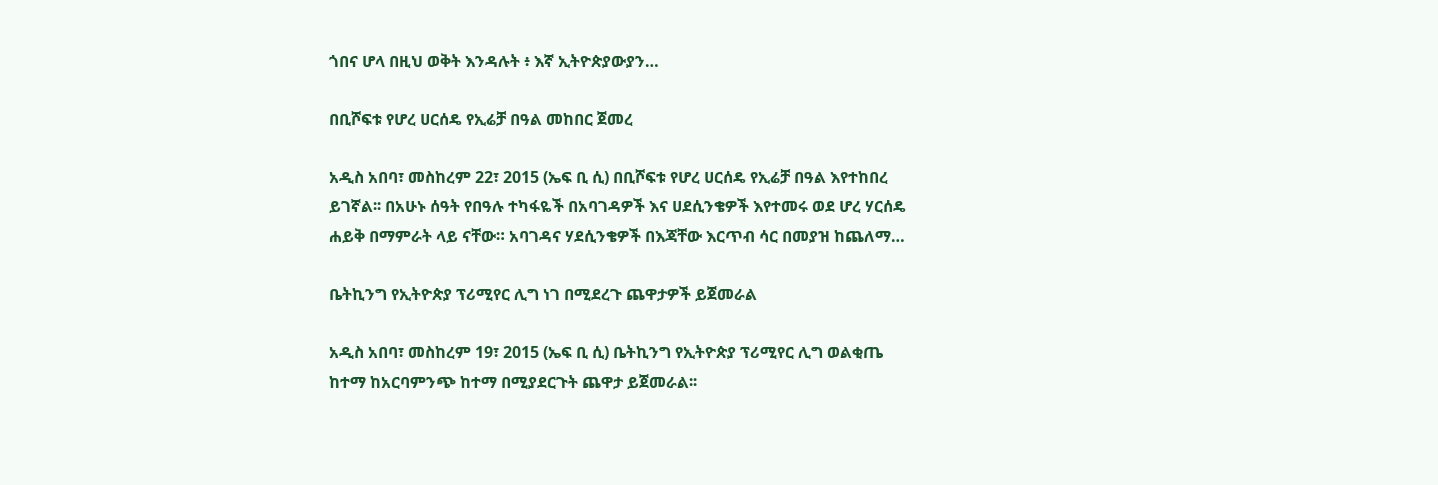ጎበና ሆላ በዚህ ወቅት እንዳሉት ፥ እኛ ኢትዮጵያውያን…

በቢሾፍቱ የሆረ ሀርሰዴ የኢሬቻ በዓል መከበር ጀመረ

አዲስ አበባ፣ መስከረም 22፣ 2015 (ኤፍ ቢ ሲ) በቢሾፍቱ የሆረ ሀርሰዴ የኢሬቻ በዓል እየተከበረ ይገኛል፡፡ በአሁኑ ሰዓት የበዓሉ ተካፋዬች በአባገዳዎች እና ሀደሲንቄዎች እየተመሩ ወደ ሆረ ሃርሰዴ ሐይቅ በማምራት ላይ ናቸው። አባገዳና ሃደሲንቄዎች በእጃቸው እርጥብ ሳር በመያዝ ከጨለማ…

ቤትኪንግ የኢትዮጵያ ፕሪሚየር ሊግ ነገ በሚደረጉ ጨዋታዎች ይጀመራል

አዲስ አበባ፣ መስከረም 19፣ 2015 (ኤፍ ቢ ሲ) ቤትኪንግ የኢትዮጵያ ፕሪሚየር ሊግ ወልቂጤ ከተማ ከአርባምንጭ ከተማ በሚያደርጉት ጨዋታ ይጀመራል፡፡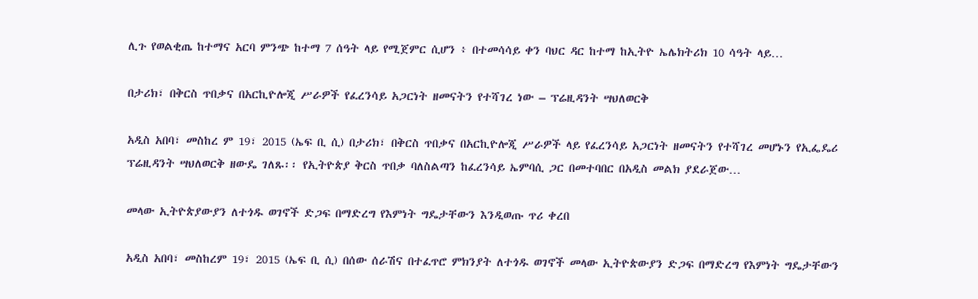ሊጉ የወልቂጤ ከተማና አርባ ምንጭ ከተማ 7 ሰዓት ላይ የሚጀምር ሲሆን ፥ በተመሳሳይ ቀን ባህር ዳር ከተማ ከኢትዮ ኤሌክትሪክ 10 ሳዓት ላይ…

በታሪክ፣ በቅርስ ጥበቃና በአርኪዮሎጂ ሥራዎች የፈረንሳይ አጋርነት ዘመናትን የተሻገረ ነው – ፕሬዚዳንት ሣህለወርቅ

አዲስ አበባ፣ መስከረ ም 19፣ 2015 (ኤፍ ቢ ሲ) በታሪክ፣ በቅርስ ጥበቃና በአርኪዮሎጂ ሥራዎች ላይ የፈረንሳይ አጋርነት ዘመናትን የተሻገረ መሆኑን የኢፌዴሪ ፕሬዚዳንት ሣህለወርቅ ዘውዴ ገለጹ፡፡ የኢትዮጵያ ቅርስ ጥበቃ ባለስልጣን ከፈረንሳይ ኤምባሲ ጋር በመተባበር በአዲስ መልክ ያደራጀው…

መላው ኢትዮጵያውያን ለተጎዱ ወገኖች ድጋፍ በማድረግ የእምነት ግዴታቸውን እንዲወጡ ጥሪ ቀረበ

አዲስ አበባ፣ መስከረም 19፣ 2015 (ኤፍ ቢ ሲ) በሰው ሰራሽና በተፈጥሮ ምክንያት ለተጎዱ ወገኖች መላው ኢትዮጵውያን ድጋፍ በማድረግ የእምነት ግዴታቸውን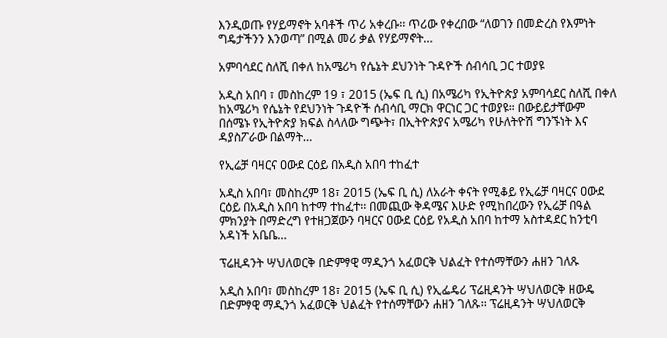እንዲወጡ የሃይማኖት አባቶች ጥሪ አቀረቡ፡፡ ጥሪው የቀረበው “ለወገን በመድረስ የእምነት ግዴታችንን እንወጣ” በሚል መሪ ቃል የሃይማኖት…

አምባሳደር ስለሺ በቀለ ከአሜሪካ የሴኔት ደህንነት ጉዳዮች ሰብሳቢ ጋር ተወያዩ

አዲስ አበባ ፣ መስከረም 19 ፣ 2015 (ኤፍ ቢ ሲ) በአሜሪካ የኢትዮጵያ አምባሳደር ስለሺ በቀለ ከአሜሪካ የሴኔት የደህንነት ጉዳዮች ሰብሳቢ ማርክ ዋርነር ጋር ተወያዩ። በውይይታቸውም በሰሜኑ የኢትዮጵያ ክፍል ስላለው ግጭት፣ በኢትዮጵያና አሜሪካ የሁለትዮሽ ግንኙነት እና ዳያስፖራው በልማት…

የኢሬቻ ባዛርና ዐውደ ርዕይ በአዲስ አበባ ተከፈተ

አዲስ አበባ፣ መስከረም 18፣ 2015 (ኤፍ ቢ ሲ) ለአራት ቀናት የሚቆይ የኢሬቻ ባዛርና ዐውደ ርዕይ በአዲስ አበባ ከተማ ተከፈተ፡፡ በመጪው ቅዳሜና እሁድ የሚከበረውን የኢሬቻ በዓል ምክንያት በማድረግ የተዘጋጀውን ባዛርና ዐውደ ርዕይ የአዲስ አበባ ከተማ አስተዳደር ከንቲባ አዳነች አቤቤ…

ፕሬዚዳንት ሣህለወርቅ በድምፃዊ ማዲንጎ አፈወርቅ ህልፈት የተሰማቸውን ሐዘን ገለጹ

አዲስ አበባ፣ መስከረም 18፣ 2015 (ኤፍ ቢ ሲ) የኢፌዴሪ ፕሬዚዳንት ሣህለወርቅ ዘውዴ በድምፃዊ ማዲንጎ አፈወርቅ ህልፈት የተሰማቸውን ሐዘን ገለጹ፡፡ ፕሬዚዳንት ሣህለወርቅ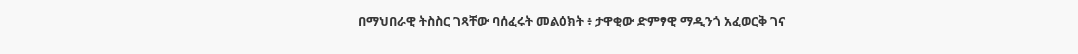በማህበራዊ ትስስር ገጻቸው ባሰፈሩት መልዕክት ፥ ታዋቂው ድምፃዊ ማዲንጎ አፈወርቅ ገና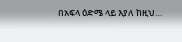በአፍላ ዕድሜ ላይ እያለ ከዚህ…